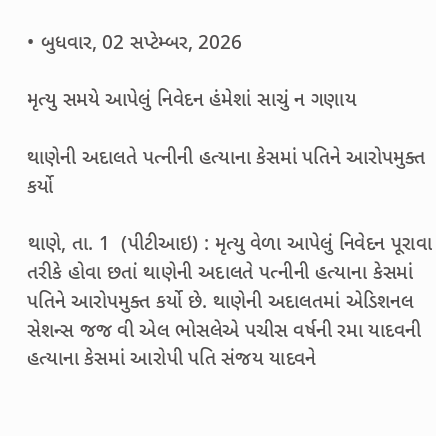• બુધવાર, 02 સપ્ટેમ્બર, 2026

મૃત્યુ સમયે આપેલું નિવેદન હંમેશાં સાચું ન ગણાય

થાણેની અદાલતે પત્નીની હત્યાના કેસમાં પતિને આરોપમુક્ત કર્યો

થાણે, તા. 1  (પીટીઆઇ) : મૃત્યુ વેળા આપેલું નિવેદન પૂરાવા તરીકે હોવા છતાં થાણેની અદાલતે પત્નીની હત્યાના કેસમાં પતિને આરોપમુક્ત કર્યો છે. થાણેની અદાલતમાં એડિશનલ સેશન્સ જજ વી એલ ભોસલેએ પચીસ વર્ષની રમા યાદવની હત્યાના કેસમાં આરોપી પતિ સંજય યાદવને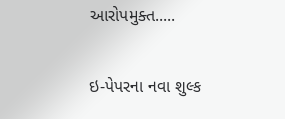આરોપમુક્ત.....

ઇ-પેપરના નવા શુલ્ક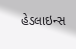હેડલાઇન્સ